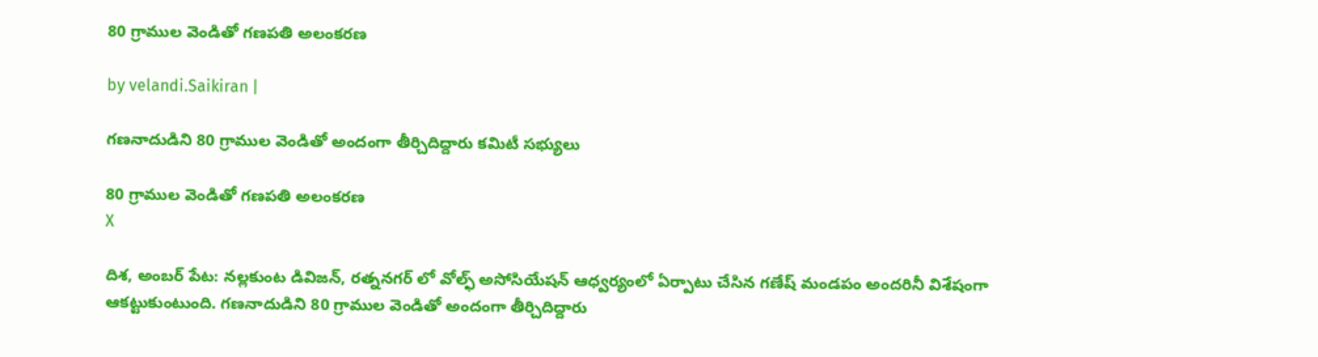80 గ్రాముల వెండితో గణపతి అలంకరణ

by velandi.Saikiran |

గణనాదుడిని 80 గ్రాముల వెండితో అందంగా తీర్చిదిద్దారు కమిటీ సభ్యులు

80 గ్రాముల వెండితో గణపతి అలంకరణ
X

దిశ, అంబర్ పేట: నల్లకుంట డివిజన్, రత్ననగర్ లో వోల్ఫ్ అసోసియేషన్ ఆధ్వర్యంలో ఏర్పాటు చేసిన గణేష్ మండపం అందరినీ విశేషంగా ఆకట్టుకుంటుంది. గణనాదుడిని 80 గ్రాముల వెండితో అందంగా తీర్చిదిద్దారు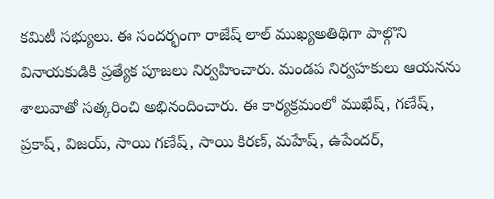కమిటీ సభ్యులు. ఈ సందర్భంగా రాజేష్ లాల్ ముఖ్యఅతిథిగా పాల్గొని వినాయకుడికి ప్రత్యేక పూజలు నిర్వహించారు. మండప నిర్వహకులు ఆయనను శాలువాతో సత్కరించి అభినందించారు. ఈ కార్యక్రమంలో ముఖేష్, గణేష్, ప్రకాష్, విజయ్, సాయి గణేష్, సాయి కిరణ్, మహేష్, ఉపేందర్,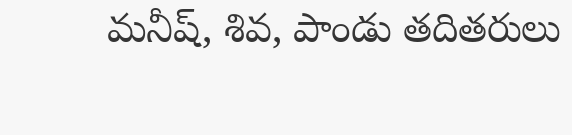మనీష్, శివ, పాండు తదితరులు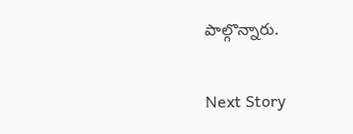పాల్గొన్నారు.

Next Story